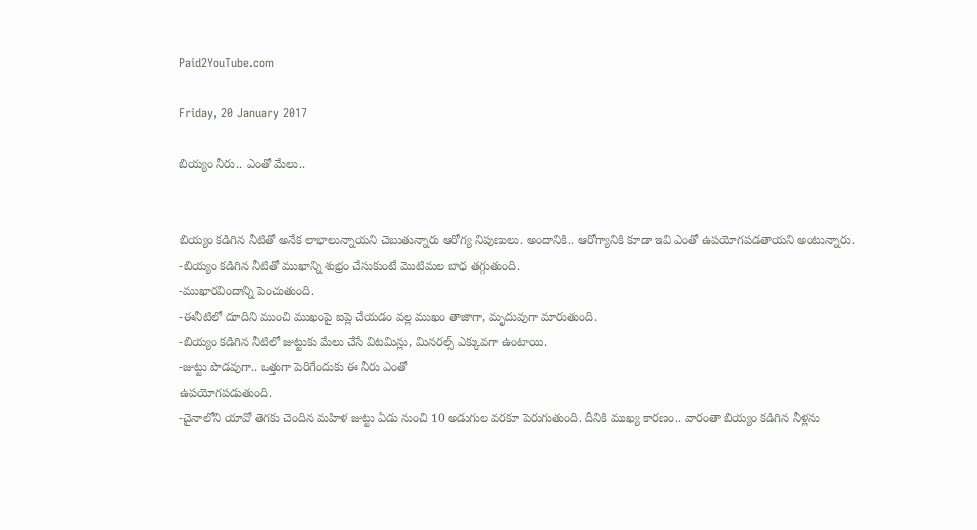Paid2YouTube.com

Friday, 20 January 2017

బియ్యం నీరు.. ఎంతో మేలు..


బియ్యం కడిగిన నీటితో అనేక లాభాలున్నాయని చెబుతున్నారు ఆరోగ్య నిపుణులు. అందానికి.. ఆరోగ్యానికి కూడా ఇవి ఎంతో ఉపయోగపడతాయని అంటున్నారు.
-బియ్యం కడిగిన నీటితో ముఖాన్ని శుభ్రం చేసుకుంటే మొటిమల బాధ తగ్గుతుంది.
-ముఖారవిందాన్ని పెంచుతుంది.
-ఈనీటిలో దూదిని ముంచి ముఖంపై ఐప్లె చేయడం వల్ల ముఖం తాజాగా, మృదువుగా మారుతుంది.
-బియ్యం కడిగిన నీటిలో జుట్టుకు మేలు చేసే విటమిన్లు, మినరల్స్ ఎక్కువగా ఉంటాయి.
-జుట్టు పొడవుగా.. ఒత్తుగా పెరిగేందుకు ఈ నీరు ఎంతో
ఉపయోగపడుతుంది.
-చైనాలోని యావో తెగకు చెందిన మహిళ జుట్టు ఏడు నుంచి 10 అడుగుల వరకూ పెరుగుతుంది. దీనికి ముఖ్య కారణం.. వారంతా బియ్యం కడిగిన నీళ్లను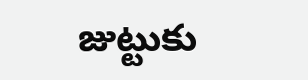జుట్టుకు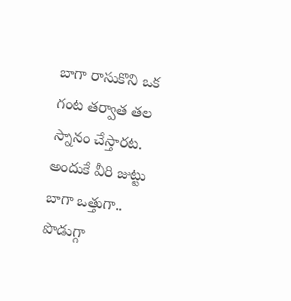బాగా రాసుకొని ఒక గంట తర్వాత తల స్నానం చేస్తారట. అందుకే వీరి జుట్టు బాగా ఒత్తుగా.. పొడుగ్గా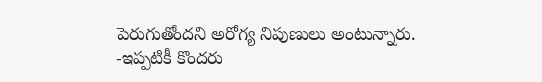పెరుగుతోందని అరోగ్య నిపుణులు అంటున్నారు.
-ఇప్పటికీ కొందరు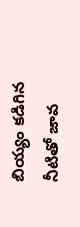బియ్యం కడిగిన నీటితో జావ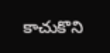కాచుకొని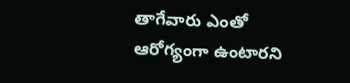తాగేవారు ఎంతో ఆరోగ్యంగా ఉంటారని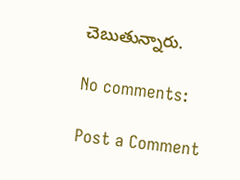చెబుతున్నారు.

No comments:

Post a Comment